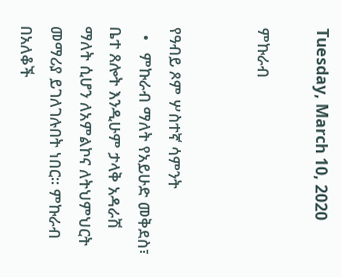Tuesday, March 10, 2020

ምኩራብ


የዓብይ ጾም ሦስተኛ ሳምንት
  •   ምኩራብ ማለት የአይሁድ መቅደስ፣ ቤተ ጸሎት እንዲሁም ታላቅ አዳራሽ ማለት ሲሆን ለአምልኮና ለትህምህርት መማሪያ ይገለገሉበት ነበር፡፡ ምኩራብ በአለቆች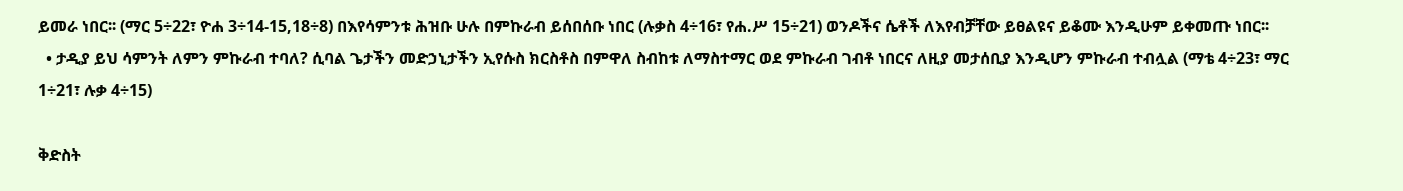ይመራ ነበር፡፡ (ማር 5÷22፣ ዮሐ 3÷14-15,18÷8) በእየሳምንቱ ሕዝቡ ሁሉ በምኩራብ ይሰበሰቡ ነበር (ሉቃስ 4÷16፣ የሐ.ሥ 15÷21) ወንዶችና ሴቶች ለእየብቻቸው ይፀልዩና ይቆሙ እንዲሁም ይቀመጡ ነበር፡፡
  • ታዲያ ይህ ሳምንት ለምን ምኩራብ ተባለ? ሲባል ጌታችን መድኃኒታችን ኢየሱስ ክርስቶስ በምዋለ ስብከቱ ለማስተማር ወደ ምኩራብ ገብቶ ነበርና ለዚያ መታሰቢያ እንዲሆን ምኩራብ ተብሏል (ማቴ 4÷23፣ ማር 1÷21፣ ሉቃ 4÷15)

ቅድስት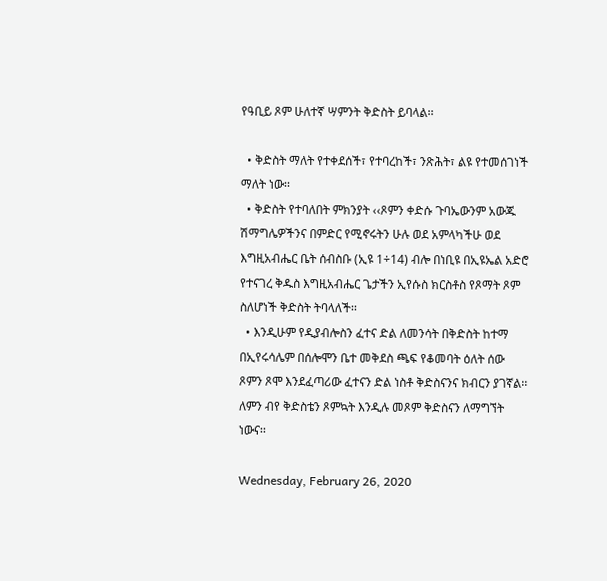የዓቢይ ጾም ሁለተኛ ሣምንት ቅድስት ይባላል፡፡

  • ቅድስት ማለት የተቀደሰች፣ የተባረከች፣ ንጽሕት፣ ልዩ የተመሰገነች ማለት ነው፡፡
  • ቅድስት የተባለበት ምክንያት ‹‹ጾምን ቀድሱ ጉባኤውንም አውጁ ሽማግሌዎችንና በምድር የሚኖሩትን ሁሉ ወደ አምላካችሁ ወደ እግዚአብሔር ቤት ሰብስቡ (ኢዩ 1÷14) ብሎ በነቢዩ በኢዩኤል አድሮ የተናገረ ቅዱስ እግዚአብሔር ጌታችን ኢየሱስ ክርስቶስ የጾማት ጾም ስለሆነች ቅድስት ትባላለች፡፡
  • እንዲሁም የዲያብሎስን ፈተና ድል ለመንሳት በቅድስት ከተማ በኢየሩሳሌም በሰሎሞን ቤተ መቅደስ ጫፍ የቆመባት ዕለት ሰው ጾምን ጾሞ እንደፈጣሪው ፈተናን ድል ነስቶ ቅድስናንና ክብርን ያገኛል፡፡ ለምን ብየ ቅድስቴን ጾምኳት እንዲሉ መጾም ቅድስናን ለማግኘት ነውና፡፡

Wednesday, February 26, 2020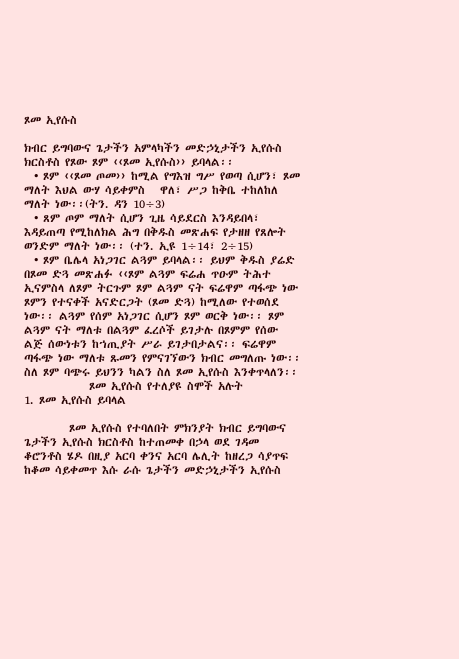ጾመ ኢየሱስ

ክብር ይግባውና ጌታችን አምላካችን መድኃኒታችን ኢየሱስ ክርስቶስ የጾው ጾም ‹‹ጾመ ኢየሱስ›› ይባላል፡፡
  • ጾም ‹‹ጾመ ጦመ›› ከሚል የግእዝ ግሥ የወጣ ሲሆን፣ ጾመ ማለት እህል ውሃ ሳይቀምስ   ዋለ፣ ሥጋ ከቅቤ ተከለከለ ማለት ነው፡፡(ትን. ዳን 10÷3)
  • ጸም ጦም ማለት ሲሆን ጊዜ ሳይደርስ እንዳይበላ፣ እዳይጠጣ የሚከለክል ሕግ በቅዱስ መጽሐፍ የታዘዘ የጸሎት ወንድም ማለት ነው፡፡ (ተን. ኢዩ 1÷14፣ 2÷15)
  • ጾም ቤሌላ አነጋገር ልጓም ይባላል፡፡ ይህም ቅዱስ ያሬድ በጾመ ድጓ መጽሐፉ ‹‹ጾም ልጓም ፍሬሐ ጥዑም ትሕተ ኢናምስላ ለጾም ትርጉም ጾም ልጓም ናት ፍሬዋም ጣፋጭ ነው ጾምን የተናቀች አናድርጋት (ጾመ ድጓ) ከሚለው የተወሰደ ነው፡፡ ልጓም የሰም አነጋገር ሲሆን ጾም ወርቅ ነው፡፡ ጾም ልጓም ናት ማለቱ በልጓም ፈረሶች ይገታሉ በጾምም የሰው ልጅ ሰውነቱን ከኀጢያት ሥራ ይገታበታልና፡፡ ፍሬዋም ጣፋጭ ነው ማለቱ ጹመን የምናገኘውን ክብር መግለጡ ነው፡፡ ስለ ጾም ባጭሩ ይህንን ካልን ስለ ጾመ ኢየሱስ እንቀጥላለን፡፡
             ጾመ ኢየሱስ የተለያዩ ስሞች አሉት
1. ጾመ ኢየሱስ ይባላል

         ጾመ ኢየሱስ የተባለበት ምክንያት ክብር ይግባውና ጌታችን ኢየሱስ ክርስቶስ ከተጠመቀ በኃላ ወደ ገዳመ ቆሮንቶስ ሄዶ በዚያ አርባ ቀንና አርባ ሌሊት ከዘረጋ ሳያጥፍ ከቆመ ሳይቀመጥ እሱ ራሱ ጌታችን መድኃኒታችን ኢየሱስ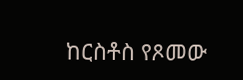ከርስቶስ የጾመው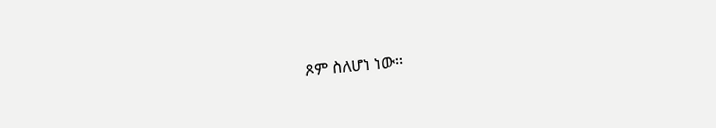ጾም ስለሆነ ነው፡፡